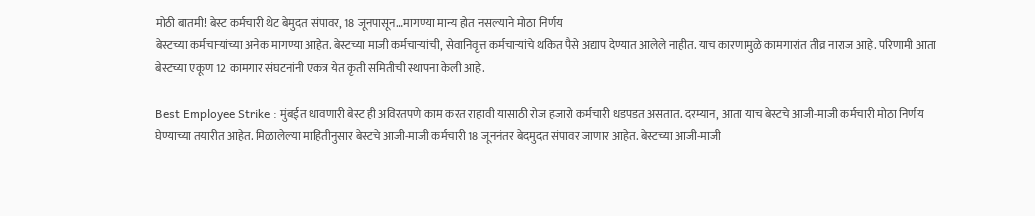मोठी बातमी! बेस्ट कर्मचारी थेट बेमुदत संपावर, 18 जूनपासून…मागण्या मान्य होत नसल्याने मोठा निर्णय
बेस्टच्या कर्मचाऱ्यांच्या अनेक मागण्या आहेत. बेस्टच्या माजी कर्मचाऱ्यांची, सेवानिवृत्त कर्मचाऱ्यांचे थकित पैसे अद्याप देण्यात आलेले नाहीत. याच कारणामुळे कामगारांत तीव्र नाराज आहे. परिणामी आता बेस्टच्या एकूण 12 कामगार संघटनांनी एकत्र येत कृती समितीची स्थापना केली आहे.

Best Employee Strike : मुंबईत धावणारी बेस्ट ही अविरतपणे काम करत राहावी यासाठी रोज हजारो कर्मचारी धडपडत असतात. दरम्यान, आता याच बेस्टचे आजी-माजी कर्मचारी मोठा निर्णय घेण्याच्या तयारीत आहेत. मिळालेल्या माहितीनुसार बेस्टचे आजी-माजी कर्मचारी 18 जूननंतर बेदमुदत संपावर जाणार आहेत. बेस्टच्या आजी-माजी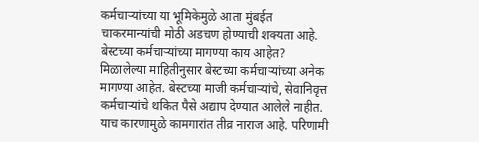कर्मचाऱ्यांच्या या भूमिकेमुळे आता मुंबईत चाकरमान्यांची मोठी अडचण होण्याची शक्यता आहे.
बेस्टच्या कर्मचाऱ्यांच्या मागण्या काय आहेत?
मिळालेल्या माहितीनुसार बेस्टच्या कर्मचाऱ्यांच्या अनेक मागण्या आहेत. बेस्टच्या माजी कर्मचाऱ्यांचे, सेवानिवृत्त कर्मचाऱ्यांचे थकित पैसे अद्याप देण्यात आलेले नाहीत. याच कारणामुळे कामगारांत तीव्र नाराज आहे. परिणामी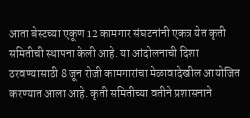आता बेस्टच्या एकूण 12 कामगार संघटनांनी एकत्र येत कृती समितीची स्थापना केली आहे. या आंदोलनाची दिशा ठरवण्यासाठी 8 जून रोजी कामगारांचा मेळावादेखील आयोजित करण्यात आला आहे. कृती समितीच्या वतीने प्रशासनाने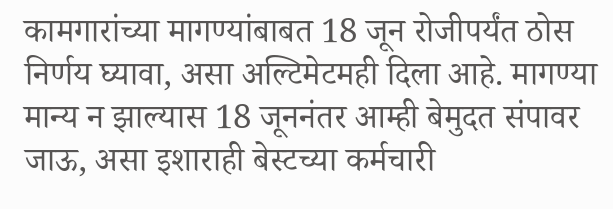कामगारांच्या मागण्यांबाबत 18 जून रोजीपर्यंत ठोस निर्णय घ्यावा, असा अल्टिमेटमही दिला आहे. मागण्या मान्य न झाल्यास 18 जूननंतर आम्ही बेमुदत संपावर जाऊ, असा इशाराही बेस्टच्या कर्मचारी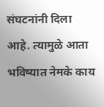संघटनांनी दिला आहे. त्यामुळे आता भविष्यात नेमके काय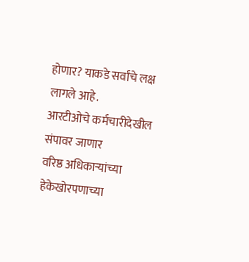होणार? याकडे सर्वांचे लक्ष लागले आहे.
आरटीओचे कर्मचारीदेखील संपावर जाणार
वरिष्ठ अधिकाऱ्यांच्या हेकेखोरपणाच्या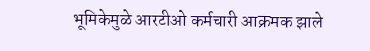भूमिकेमुळे आरटीओ कर्मचारी आक्रमक झाले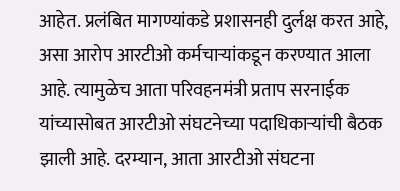आहेत. प्रलंबित मागण्यांकडे प्रशासनही दुर्लक्ष करत आहे, असा आरोप आरटीओ कर्मचाऱ्यांकडून करण्यात आला आहे. त्यामुळेच आता परिवहनमंत्री प्रताप सरनाईक यांच्यासोबत आरटीओ संघटनेच्या पदाधिकाऱ्यांची बैठक झाली आहे. दरम्यान, आता आरटीओ संघटना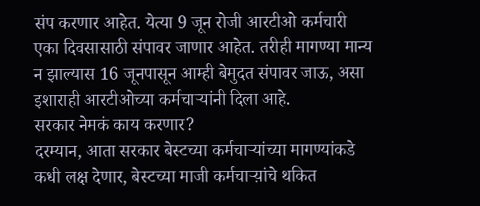संप करणार आहेत. येत्या 9 जून रोजी आरटीओ कर्मचारी एका दिवसासाठी संपावर जाणार आहेत. तरीही मागण्या मान्य न झाल्यास 16 जूनपासून आम्ही बेमुदत संपावर जाऊ, असा इशाराही आरटीओच्या कर्मचाऱ्यांनी दिला आहे.
सरकार नेमकं काय करणार?
दरम्यान, आता सरकार बेस्टच्या कर्मचाऱ्यांच्या मागण्यांकडे कधी लक्ष देणार, बेस्टच्या माजी कर्मचाऱ्य़ांचे थकित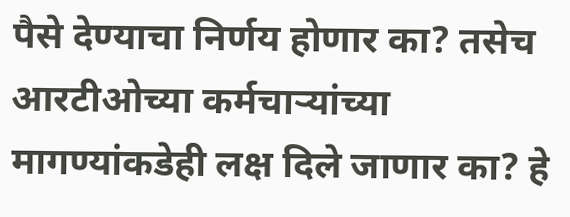पैसे देण्याचा निर्णय होणार का? तसेच आरटीओच्या कर्मचाऱ्यांच्या मागण्यांकडेही लक्ष दिले जाणार का? हे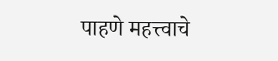पाहणे महत्त्वाचे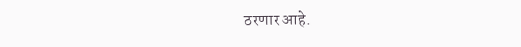ठरणार आहे.